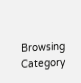Browsing Category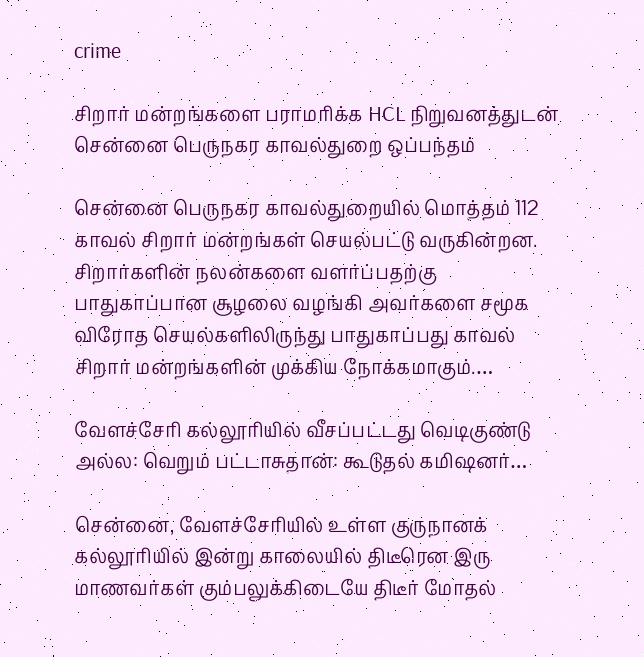crime

சிறார் மன்றங்களை பராமரிக்க HCL நிறுவனத்துடன் சென்னை பெருநகர காவல்துறை ஒப்பந்தம்

சென்னை பெருநகர காவல்துறையில் மொத்தம் 112 காவல் சிறார் மன்றங்கள் செயல்பட்டு வருகின்றன. சிறார்களின் நலன்களை வளர்ப்பதற்கு பாதுகாப்பான சூழலை வழங்கி அவர்களை சமூக விரோத செயல்களிலிருந்து பாதுகாப்பது காவல் சிறார் மன்றங்களின் முக்கிய நோக்கமாகும்.…

வேளச்சேரி கல்லூரியில் வீசப்பட்டது வெடிகுண்டு அல்ல: வெறும் பட்டாசுதான்: கூடுதல் கமிஷனர்…

சென்னை, வேளச்சேரியில் உள்ள குருநானக் கல்லூரியில் இன்று காலையில் திடீரென இரு மாணவர்கள் கும்பலுக்கிடையே திடீர் மோதல்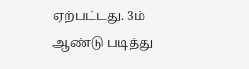ஏற்பட்டது. 3ம் ஆண்டு படித்து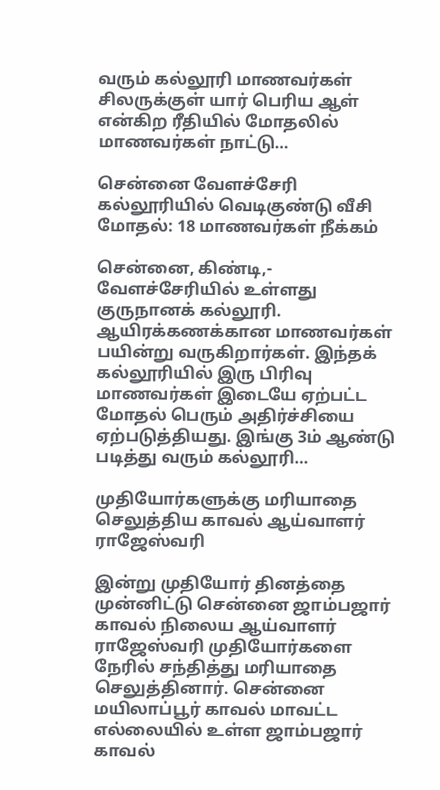வரும் கல்லூரி மாணவர்கள் சிலருக்குள் யார் பெரிய ஆள் என்கிற ரீதியில் மோதலில் மாணவர்கள் நாட்டு…

சென்னை வேளச்சேரி கல்லூரியில் வெடிகுண்டு வீசி மோதல்: 18 மாணவர்கள் நீக்கம்

சென்னை, கிண்டி,- வேளச்சேரியில் உள்ளது குருநானக் கல்லூரி. ஆயிரக்கணக்கான மாணவர்கள் பயின்று வருகிறார்கள். இந்தக் கல்லூரியில் இரு பிரிவு மாணவர்கள் இடையே ஏற்பட்ட மோதல் பெரும் அதிர்ச்சியை ஏற்படுத்தியது. இங்கு 3ம் ஆண்டு படித்து வரும் கல்லூரி…

முதியோர்களுக்கு மரியாதை செலுத்திய காவல் ஆய்வாளர் ராஜேஸ்வரி

இன்று முதியோர் தினத்தை முன்னிட்டு சென்னை ஜாம்பஜார் காவல் நிலைய ஆய்வாளர் ராஜேஸ்வரி முதியோர்களை நேரில் சந்தித்து மரியாதை செலுத்தினார். சென்னை மயிலாப்பூர் காவல் மாவட்ட எல்லையில் உள்ள ஜாம்பஜார் காவல்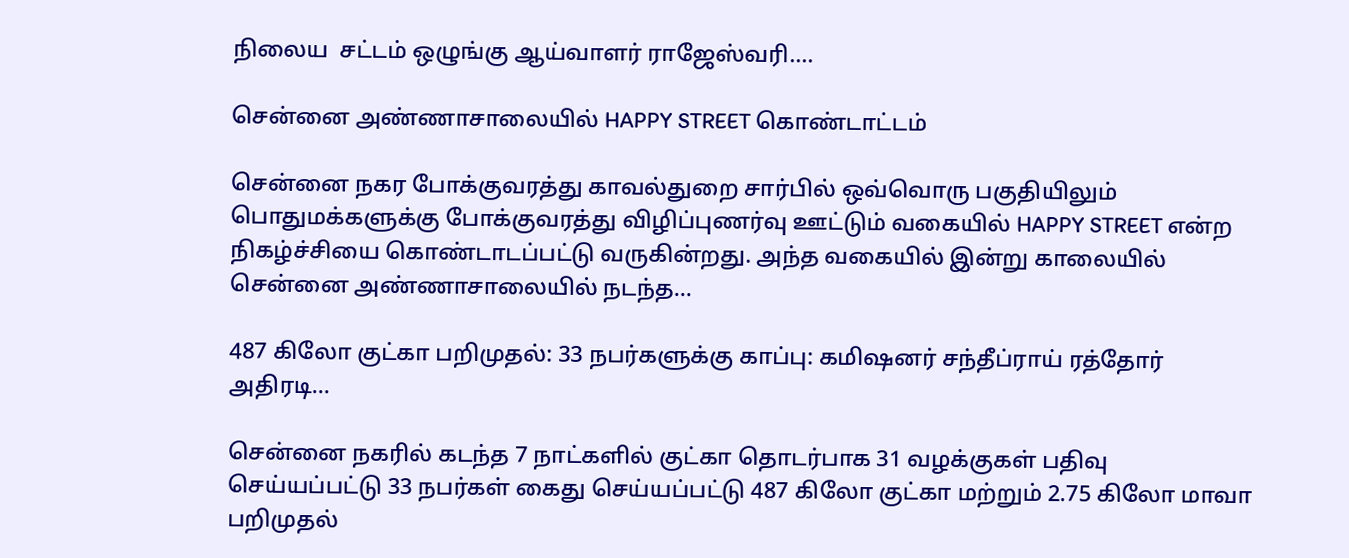நிலைய  சட்டம் ஒழுங்கு ஆய்வாளர் ராஜேஸ்வரி.…

சென்னை அண்ணாசாலையில் HAPPY STREET கொண்டாட்டம்

சென்னை நகர போக்குவரத்து காவல்துறை சார்பில் ஒவ்வொரு பகுதியிலும் பொதுமக்களுக்கு போக்குவரத்து விழிப்புணர்வு ஊட்டும் வகையில் HAPPY STREET என்ற நிகழ்ச்சியை கொண்டாடப்பட்டு வருகின்றது. அந்த வகையில் இன்று காலையில் சென்னை அண்ணாசாலையில் நடந்த…

487 கிலோ குட்கா பறிமுதல்: 33 நபர்களுக்கு காப்பு: கமிஷனர் சந்தீப்ராய் ரத்தோர் அதிரடி…

சென்னை நகரில் கடந்த 7 நாட்களில் குட்கா தொடர்பாக 31 வழக்குகள் பதிவு செய்யப்பட்டு 33 நபர்கள் கைது செய்யப்பட்டு 487 கிலோ குட்கா மற்றும் 2.75 கிலோ மாவா பறிமுதல்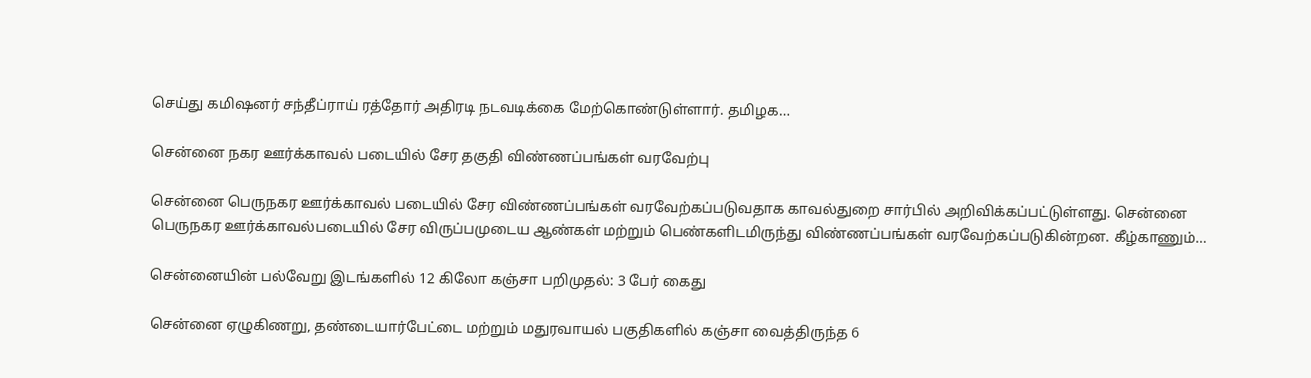செய்து கமிஷனர் சந்தீப்ராய் ரத்தோர் அதிரடி நடவடிக்கை மேற்கொண்டுள்ளார். தமிழக…

சென்னை நகர ஊர்க்காவல் படையில் சேர தகுதி விண்ணப்பங்கள் வரவேற்பு

சென்னை பெருநகர ஊர்க்காவல் படையில் சேர விண்ணப்பங்கள் வரவேற்கப்படுவதாக காவல்துறை சார்பில் அறிவிக்கப்பட்டுள்ளது. சென்னை பெருநகர ஊர்க்காவல்படையில் சேர விருப்பமுடைய ஆண்கள் மற்றும் பெண்களிடமிருந்து விண்ணப்பங்கள் வரவேற்கப்படுகின்றன. கீழ்காணும்…

சென்னையின் பல்வேறு இடங்களில் 12 கிலோ கஞ்சா பறிமுதல்: 3 பேர் கைது

சென்னை ஏழுகிணறு, தண்டையார்பேட்டை மற்றும் மதுரவாயல் பகுதிகளில் கஞ்சா வைத்திருந்த 6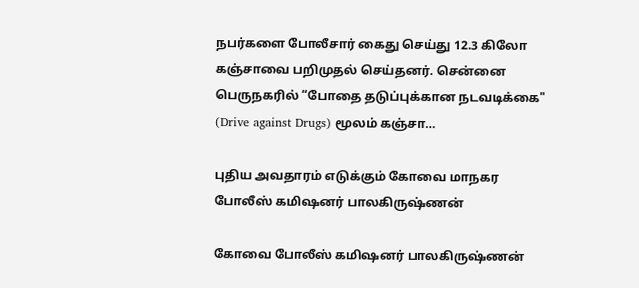நபர்களை போலீசார் கைது செய்து 12.3 கிலோ கஞ்சாவை பறிமுதல் செய்தனர். சென்னை பெருநகரில் “போதை தடுப்புக்கான நடவடிக்கை" (Drive against Drugs) மூலம் கஞ்சா…

புதிய அவதாரம் எடுக்கும் கோவை மாநகர போலீஸ் கமிஷனர் பாலகிருஷ்ணன்

கோவை போலீஸ் கமிஷனர் பாலகிருஷ்ணன்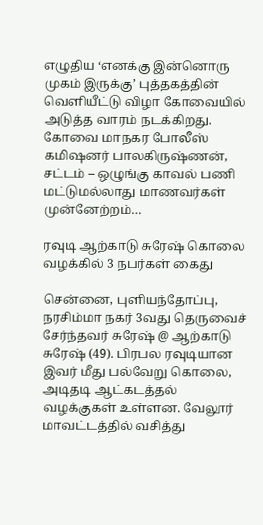எழுதிய ‘எனக்கு இன்னொரு முகம் இருக்கு’ புத்தகத்தின் வெளியீட்டு விழா கோவையில் அடுத்த வாரம் நடக்கிறது. கோவை மாநகர போலீஸ் கமிஷனர் பாலகிருஷ்ணன், சட்டம் – ஒழுங்கு காவல் பணி மட்டுமல்லாது மாணவர்கள் முன்னேற்றம்…

ரவுடி ஆற்காடு சுரேஷ் கொலை வழக்கில் 3 நபர்கள் கைது

சென்னை, புளியந்தோப்பு, நரசிம்மா நகர் 3வது தெருவைச் சேர்ந்தவர் சுரேஷ் @ ஆற்காடு சுரேஷ் (49). பிரபல ரவுடியான இவர் மீது பல்வேறு கொலை, அடிதடி ஆட்கடத்தல் வழக்குகள் உள்ளன. வேலூர் மாவட்டத்தில் வசித்து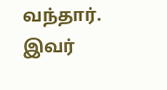வந்தார். இவர்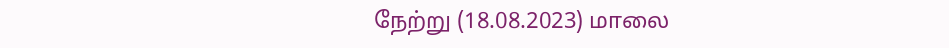நேற்று (18.08.2023) மாலை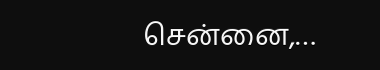சென்னை,…